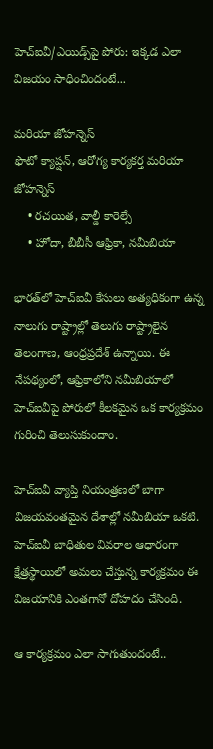హెచ్‌ఐవీ/ఎయిడ్స్‌పై పోరు: ఇక్కడ ఎలా విజయం సాధించిందంటే...

మరియా జోహన్నెస్
ఫొటో క్యాప్షన్, ఆరోగ్య కార్యకర్త మరియా జోహన్నెస్
    • రచయిత, వాల్డీ కారెల్సే
    • హోదా, బీబీసీ ఆఫ్రికా, నమీబియా

భారత్‌లో హెచ్‌ఐవీ కేసులు అత్యధికంగా ఉన్న నాలుగు రాష్ట్రాల్లో తెలుగు రాష్ట్రాలైన తెలంగాణ, ఆంధ్రప్రదేశ్ ఉన్నాయి. ఈ నేపథ్యంలో, ఆఫ్రికాలోని నమీబియాలో హెచ్‌ఐవీపై పోరులో కీలకమైన ఒక కార్యక్రమం గురించి తెలుసుకుందాం.

హెచ్ఐవీ వ్యాప్తి నియంత్రణలో బాగా విజయవంతమైన దేశాల్లో నమీబియా ఒకటి. హెచ్ఐవీ బాధితుల వివరాల ఆధారంగా క్షేత్రస్థాయిలో అమలు చేస్తున్న కార్యక్రమం ఈ విజయానికి ఎంతగానో దోహదం చేసింది.

ఆ కార్యక్రమం ఎలా సాగుతుందంటే..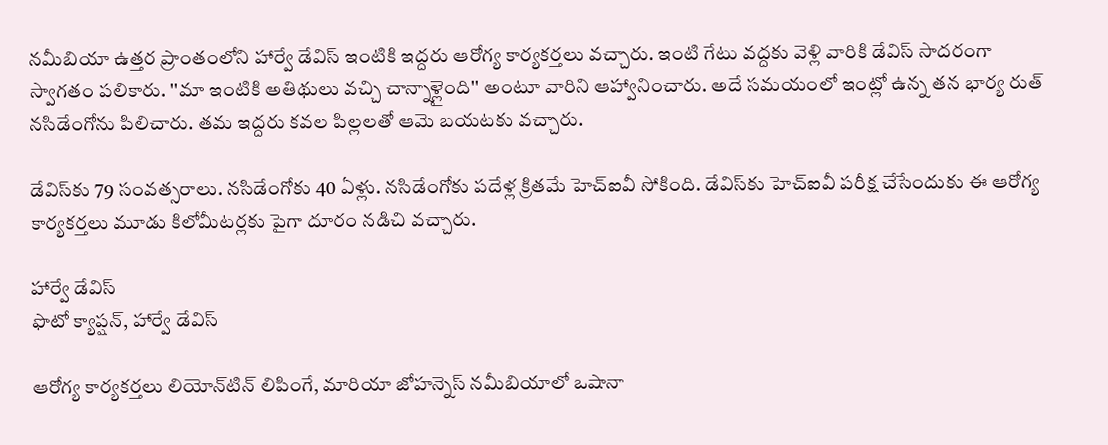నమీబియా ఉత్తర ప్రాంతంలోని హార్వే డేవిస్ ఇంటికి ఇద్దరు ఆరోగ్య కార్యకర్తలు వచ్చారు. ఇంటి గేటు వద్దకు వెళ్లి వారికి డేవిస్ సాదరంగా స్వాగతం పలికారు. ''మా ఇంటికి అతిథులు వచ్చి చాన్నాళ్లైంది'' అంటూ వారిని ఆహ్వానించారు. అదే సమయంలో ఇంట్లో ఉన్న తన భార్య రుత్ నసిడేంగోను పిలిచారు. తమ ఇద్దరు కవల పిల్లలతో ఆమె బయటకు వచ్చారు.

డేవిస్‌కు 79 సంవత్సరాలు. నసిడేంగోకు 40 ఏళ్లు. నసిడేంగోకు పదేళ్ల క్రితమే హెచ్‌ఐవీ సోకింది. డేవిస్‌కు హెచ్‌ఐవీ పరీక్ష చేసేందుకు ఈ ఆరోగ్య కార్యకర్తలు మూడు కిలోమీటర్లకు పైగా దూరం నడిచి వచ్చారు.

హార్వే డేవిస్
ఫొటో క్యాప్షన్, హార్వే డేవిస్

ఆరోగ్య కార్యకర్తలు లియోన్‌టిన్ లిపింగే, మారియా జోహన్నెస్ నమీబియాలో ఒషానా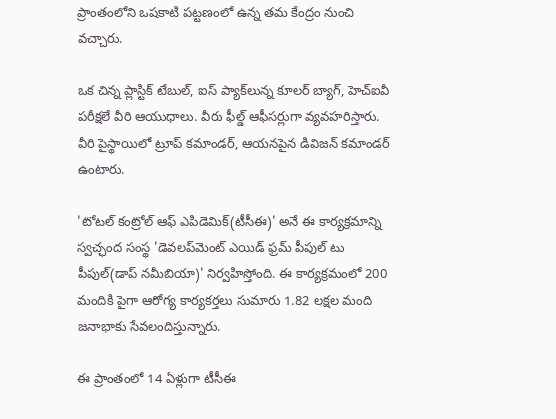ప్రాంతంలోని ఒషకాటి పట్టణంలో ఉన్న తమ కేంద్రం నుంచి వచ్చారు.

ఒక చిన్న ప్లాస్టిక్ టేబుల్, ఐస్ ప్యాక్‌లున్న కూలర్ బ్యాగ్, హెచ్ఐవీ పరీక్షలే వీరి ఆయుధాలు. వీరు ఫీల్డ్ ఆఫీసర్లుగా వ్యవహరిస్తారు. వీరి పైస్థాయిలో ట్రూప్ కమాండర్, ఆయనపైన డివిజన్ కమాండర్ ఉంటారు.

'టోటల్ కంట్రోల్ ఆఫ్ ఎపిడెమిక్(టీసీఈ)' అనే ఈ కార్యక్రమాన్ని స్వచ్ఛంద సంస్థ 'డెవలప్‌మెంట్ ఎయిడ్ ఫ్రమ్ పీపుల్ టు పీపుల్(డాప్ నమీబియా)' నిర్వహిస్తోంది. ఈ కార్యక్రమంలో 200 మందికి పైగా ఆరోగ్య కార్యకర్తలు సుమారు 1.82 లక్షల మంది జనాభాకు సేవలందిస్తున్నారు.

ఈ ప్రాంతంలో 14 ఏళ్లుగా టీసీఈ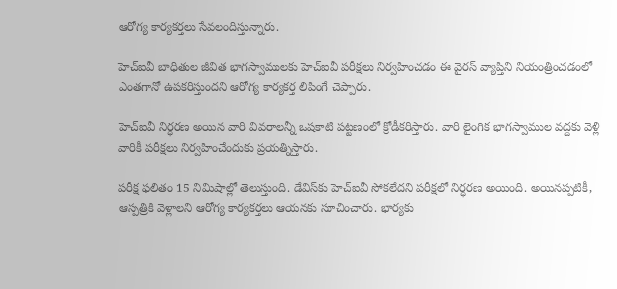ఆరోగ్య కార్యకర్తలు సేవలందిస్తున్నారు.

హెచ్‌ఐవీ బాధితుల జీవిత భాగస్వాములకు హెచ్‌ఐవీ పరీక్షలు నిర్వహించడం ఈ వైరస్ వ్యాప్తిని నియంత్రించడంలో ఎంతగానో ఉపకరిస్తుందని ఆరోగ్య కార్యకర్త లిపింగే చెప్పారు.

హెచ్‌ఐవీ నిర్ధరణ అయిన వారి వివరాలన్నీ ఒషకాటి పట్టణంలో క్రోడీకరిస్తారు. వారి లైంగిక భాగస్వాముల వద్దకు వెళ్లి వారికీ పరీక్షలు నిర్వహించేందుకు ప్రయత్నిస్తారు.

పరీక్ష ఫలితం 15 నిమిషాల్లో తెలుస్తుంది. డేవిస్‌కు హెచ్‌ఐవీ సోకలేదని పరీక్షలో నిర్ధరణ అయింది. అయినప్పటికీ, ఆస్పత్రికి వెళ్లాలని ఆరోగ్య కార్యకర్తలు ఆయనకు సూచించారు. భార్యకు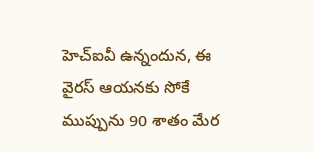హెచ్‌ఐవీ ఉన్నందున, ఈ వైరస్ ఆయనకు సోకే ముప్పును 90 శాతం మేర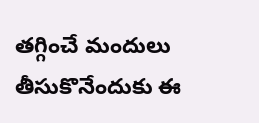తగ్గించే మందులు తీసుకొనేందుకు ఈ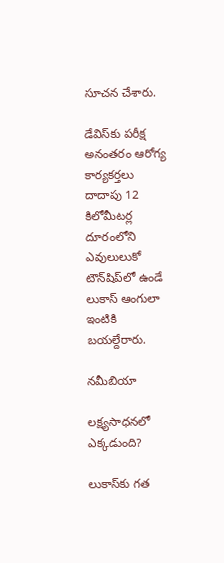సూచన చేశారు.

డేవిస్‌కు పరీక్ష అనంతరం ఆరోగ్య కార్యకర్తలు దాదాపు 12 కిలోమీటర్ల దూరంలోని ఎవులులుకో టౌన్‌షిప్‌లో ఉండే లుకాస్ ఆంగులా ఇంటికి బయల్దేరారు.

నమీబియా

లక్ష్యసాధనలో ఎక్కడుంది?

లుకాస్‌కు గత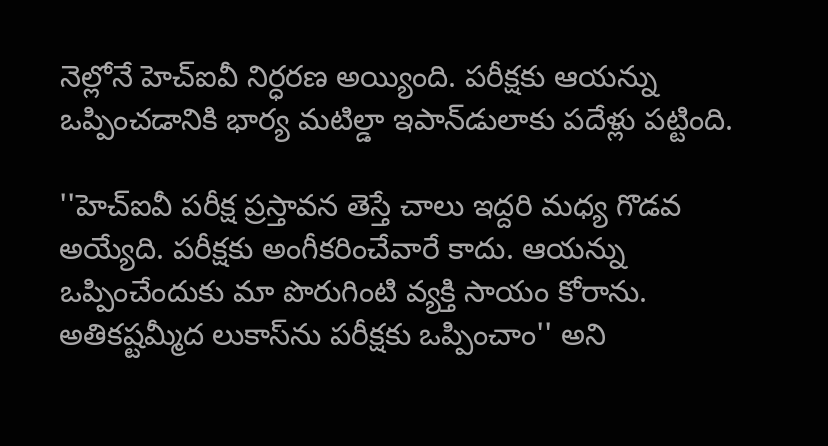నెల్లోనే హెచ్‌ఐవీ నిర్ధరణ అయ్యింది. పరీక్షకు ఆయన్ను ఒప్పించడానికి భార్య మటిల్డా ఇపాన్‌డులాకు పదేళ్లు పట్టింది.

''హెచ్‌ఐవీ పరీక్ష ప్రస్తావన తెస్తే చాలు ఇద్దరి మధ్య గొడవ అయ్యేది. పరీక్షకు అంగీకరించేవారే కాదు. ఆయన్ను ఒప్పించేందుకు మా పొరుగింటి వ్యక్తి సాయం కోరాను. అతికష్టమ్మీద లుకాస్‌ను పరీక్షకు ఒప్పించాం'' అని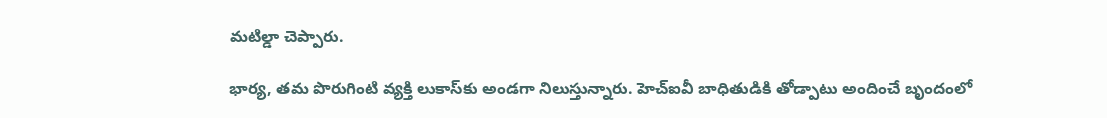మటిల్డా చెప్పారు.

భార్య, తమ పొరుగింటి వ్యక్తి లుకాస్‌కు అండగా నిలుస్తున్నారు. హెచ్‌ఐవీ బాధితుడికి తోడ్పాటు అందించే బృందంలో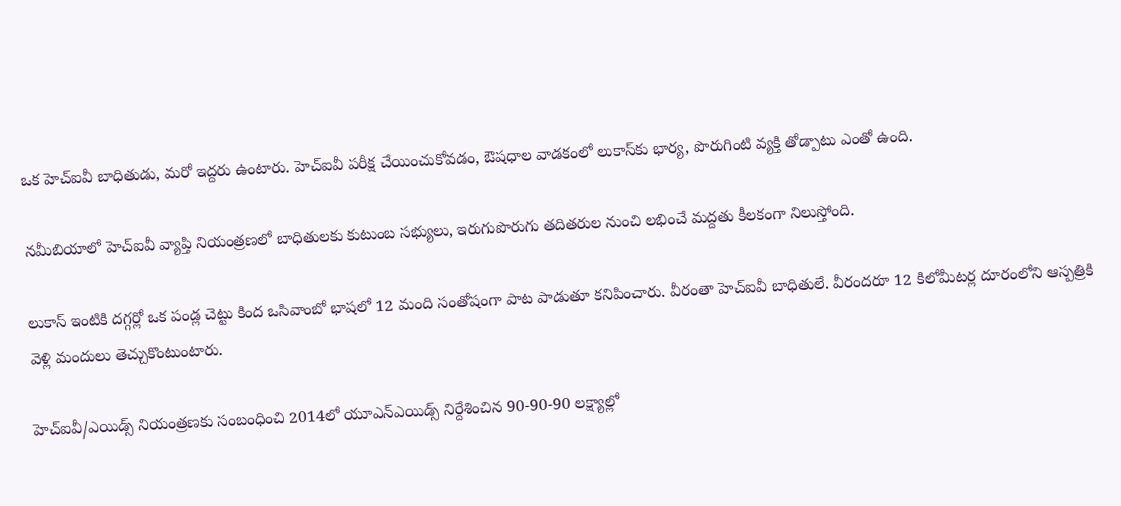ఒక హెచ్‌ఐవీ బాధితుడు, మరో ఇద్దరు ఉంటారు. హెచ్‌ఐవీ పరీక్ష చేయించుకోవడం, ఔషధాల వాడకంలో లుకాస్‌కు భార్య, పొరుగింటి వ్యక్తి తోడ్పాటు ఎంతో ఉంది.

నమీబియాలో హెచ్‌ఐవీ వ్యాప్తి నియంత్రణలో బాధితులకు కుటుంబ సభ్యులు, ఇరుగుపొరుగు తదితరుల నుంచి లభించే మద్దతు కీలకంగా నిలుస్తోంది.

లుకాస్ ఇంటికి దగ్గర్లో ఒక పండ్ల చెట్టు కింద ఒసివాంబో భాషలో 12 మంది సంతోషంగా పాట పాడుతూ కనిపించారు. వీరంతా హెచ్‌ఐవీ బాధితులే. వీరందరూ 12 కిలోమీటర్ల దూరంలోని ఆస్పత్రికి వెళ్లి మందులు తెచ్చుకొంటుంటారు.

హెచ్‌ఐవీ/ఎయిడ్స్ నియంత్రణకు సంబంధించి 2014లో యూఎన్‌ఎయిడ్స్ నిర్దేశించిన 90-90-90 లక్ష్యాల్లో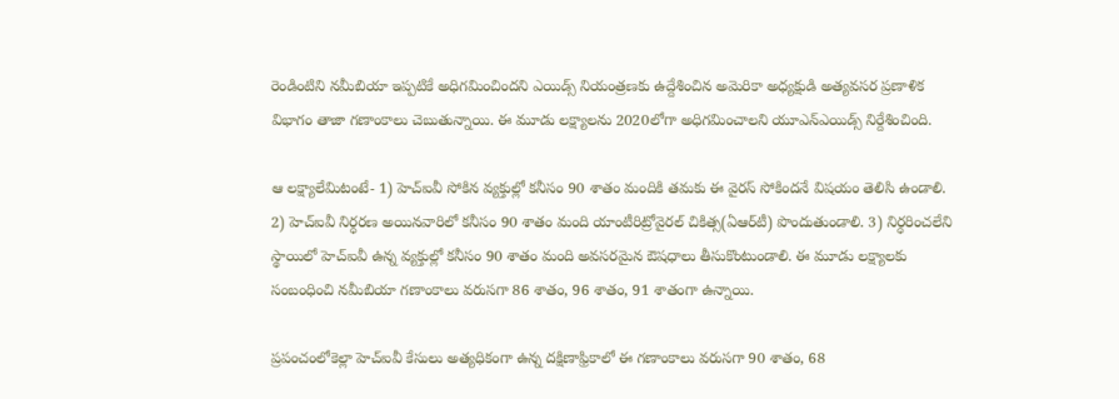రెండింటిని నమీబియా ఇప్పటికే అధిగమించిందని ఎయిడ్స్ నియంత్రణకు ఉద్దేశించిన అమెరికా అధ్యక్షుడి అత్యవసర ప్రణాళిక విభాగం తాజా గణాంకాలు చెబుతున్నాయి. ఈ మూడు లక్ష్యాలను 2020లోగా అధిగమించాలని యూఎన్‌ఎయిడ్స్ నిర్దేశించింది.

ఆ లక్ష్యాలేమిటంటే- 1) హెచ్‌ఐవీ సోకిన వ్యక్తుల్లో కనీసం 90 శాతం మందికి తమకు ఈ వైరస్ సోకిందనే విషయం తెలిసి ఉండాలి. 2) హెచ్‌ఐవీ నిర్ధరణ అయినవారిలో కనీసం 90 శాతం మంది యాంటీరిట్రోవైరల్ చికిత్స(ఏఆర్‌టీ) పొందుతుండాలి. 3) నిర్ధరించలేని స్థాయిలో హెచ్‌ఐవీ ఉన్న వ్యక్తుల్లో కనీసం 90 శాతం మంది అవసరమైన ఔషధాలు తీసుకొంటుండాలి. ఈ మూడు లక్ష్యాలకు సంబంధించి నమీబియా గణాంకాలు వరుసగా 86 శాతం, 96 శాతం, 91 శాతంగా ఉన్నాయి.

ప్రపంచంలోకెల్లా హెచ్‌ఐవీ కేసులు అత్యధికంగా ఉన్న దక్షిణాఫ్రికాలో ఈ గణాంకాలు వరుసగా 90 శాతం, 68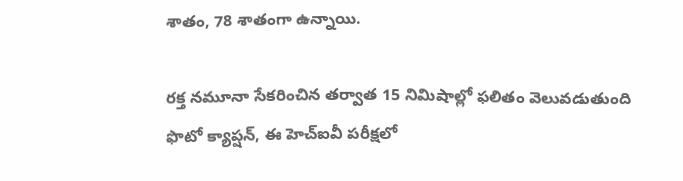శాతం, 78 శాతంగా ఉన్నాయి.

రక్త నమూనా సేకరించిన తర్వాత 15 నిమిషాల్లో ఫలితం వెలువడుతుంది
ఫొటో క్యాప్షన్, ఈ హెచ్ఐవీ పరీక్షలో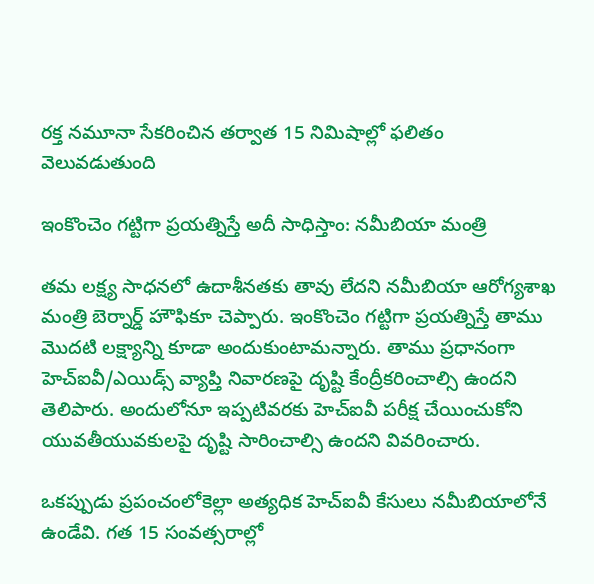రక్త నమూనా సేకరించిన తర్వాత 15 నిమిషాల్లో ఫలితం వెలువడుతుంది

ఇంకొంచెం గట్టిగా ప్రయత్నిస్తే అదీ సాధిస్తాం: నమీబియా మంత్రి

తమ లక్ష్య సాధనలో ఉదాశీనతకు తావు లేదని నమీబియా ఆరోగ్యశాఖ మంత్రి బెర్నార్డ్ హౌఫికూ చెప్పారు. ఇంకొంచెం గట్టిగా ప్రయత్నిస్తే తాము మొదటి లక్ష్యాన్ని కూడా అందుకుంటామన్నారు. తాము ప్రధానంగా హెచ్‌ఐవీ/ఎయిడ్స్ వ్యాప్తి నివారణపై దృష్టి కేంద్రీకరించాల్సి ఉందని తెలిపారు. అందులోనూ ఇప్పటివరకు హెచ్‌ఐవీ పరీక్ష చేయించుకోని యువతీయువకులపై దృష్టి సారించాల్సి ఉందని వివరించారు.

ఒకప్పుడు ప్రపంచంలోకెల్లా అత్యధిక హెచ్‌ఐవీ కేసులు నమీబియాలోనే ఉండేవి. గత 15 సంవత్సరాల్లో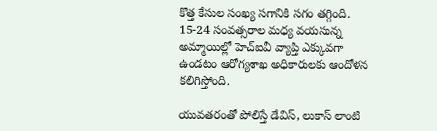కొత్త కేసుల సంఖ్య సగానికి సగం తగ్గింది. 15-24 సంవత్సరాల మధ్య వయసున్న అమ్మాయిల్లో హెచ్‌ఐవీ వ్యాప్తి ఎక్కువగా ఉండటం ఆరోగ్యశాఖ అధికారులకు ఆందోళన కలిగిస్తోంది.

యువతరంతో పోలిస్తే డేవిస్, లుకాస్ లాంటి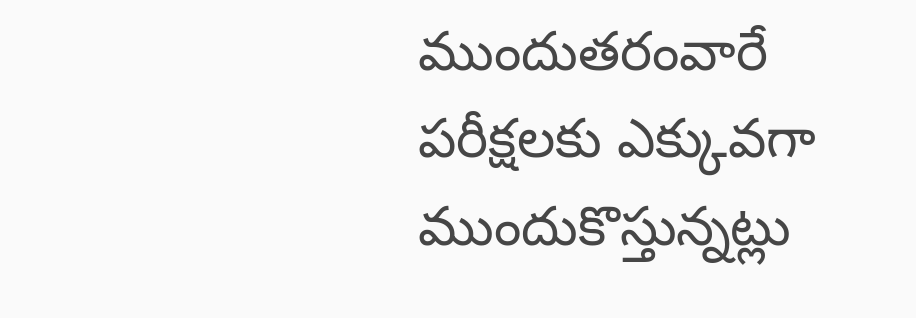ముందుతరంవారే పరీక్షలకు ఎక్కువగా ముందుకొస్తున్నట్లు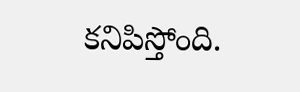కనిపిస్తోంది.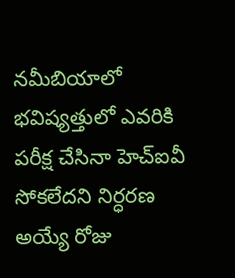నమీబియాలో భవిష్యత్తులో ఎవరికి పరీక్ష చేసినా హెచ్‌ఐవీ సోకలేదని నిర్ధరణ అయ్యే రోజు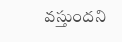వస్తుందని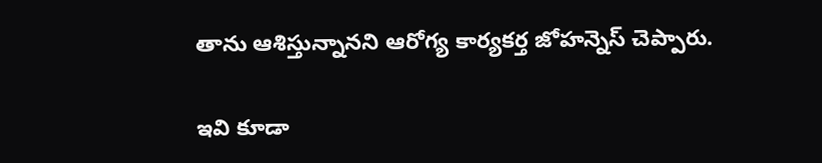తాను ఆశిస్తున్నానని ఆరోగ్య కార్యకర్త జోహన్నెస్ చెప్పారు.

ఇవి కూడా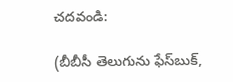చదవండి:

(బీబీసీ తెలుగును ఫేస్‌బుక్,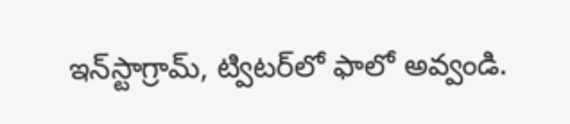ఇన్‌స్టాగ్రామ్‌, ట్విటర్‌లో ఫాలో అవ్వండి.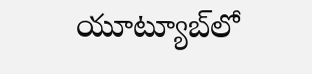యూట్యూబ్‌లో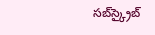సబ్‌స్క్రైబ్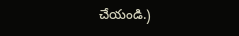చేయండి.)